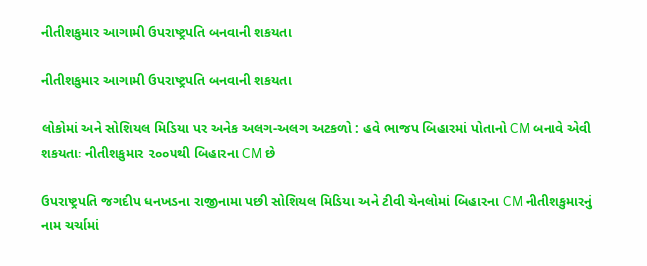નીતીશકુમાર આગામી ઉપરાષ્‍ટ્રપતિ બનવાની શકયતા

નીતીશકુમાર આગામી ઉપરાષ્‍ટ્રપતિ બનવાની શકયતા

લોકોમાં અને સોશિયલ મિડિયા પર અનેક અલગ-અલગ અટકળો : હવે ભાજપ બિહારમાં પોતાનો CM બનાવે એવી શકયતાઃ નીતીશકુમાર ૨૦૦૫થી બિહારના CM છે

ઉપરાષ્‍ટ્રપતિ જગદીપ ધનખડના રાજીનામા પછી સોશિયલ મિડિયા અને ટીવી ચેનલોમાં બિહારના CM નીતીશકુમારનું નામ ચર્ચામાં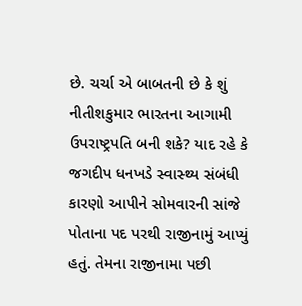છે. ચર્ચા એ બાબતની છે કે શું નીતીશકુમાર ભારતના આગામી ઉપરાષ્‍ટ્રપતિ બની શકે? યાદ રહે કે જગદીપ ધનખડે સ્‍વાસ્‍થ્‍ય સંબંધી કારણો આપીને સોમવારની સાંજે પોતાના પદ પરથી રાજીનામું આપ્‍યું હતું. તેમના રાજીનામા પછી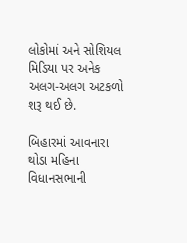લોકોમાં અને સોશિયલ મિડિયા પર અનેક અલગ-અલગ અટકળો શરૂ થઈ છે.

બિહારમાં આવનારા થોડા મહિના વિધાનસભાની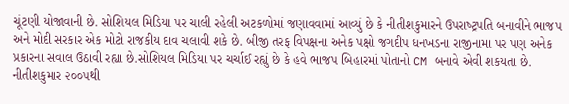ચૂંટણી યોજાવાની છે. સોશિયલ મિડિયા પર ચાલી રહેલી અટકળોમાં જણાવવામાં આવ્‍યું છે કે નીતીશકુમારને ઉપરાષ્‍ટ્રપતિ બનાવીને ભાજપ અને મોદી સરકાર એક મોટો રાજકીય દાવ ચલાવી શકે છે. બીજી તરફ વિપક્ષના અનેક પક્ષો જગદીપ ધનખડના રાજીનામા પર પણ અનેક પ્રકારના સવાલ ઉઠાવી રહ્યા છે.સોશિયલ મિડિયા પર ચર્ચાઈ રહ્યું છે કે હવે ભાજપ બિહારમાં પોતાનો CM બનાવે એવી શકયતા છે. નીતીશકુમાર ૨૦૦૫થી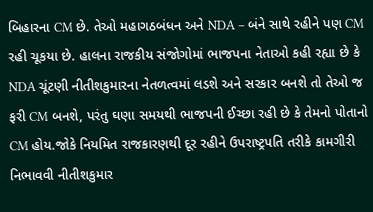બિહારના CM છે. તેઓ મહાગઠબંધન અને NDA – બંને સાથે રહીને પણ CM રહી ચૂકયા છે. હાલના રાજકીય સંજોગોમાં ભાજપના નેતાઓ કહી રહ્યા છે કે NDA ચૂંટણી નીતીશકુમારના નેતળત્‍વમાં લડશે અને સરકાર બનશે તો તેઓ જ ફરી CM બનશે, પરંતુ ઘણા સમયથી ભાજપની ઈચ્‍છા રહી છે કે તેમનો પોતાનો CM હોય.જોકે નિયમિત રાજકારણથી દૂર રહીને ઉપરાષ્‍ટ્રપતિ તરીકે કામગીરી નિભાવવી નીતીશકુમાર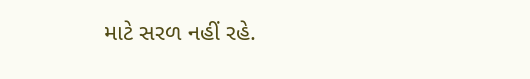માટે સરળ નહીં રહે.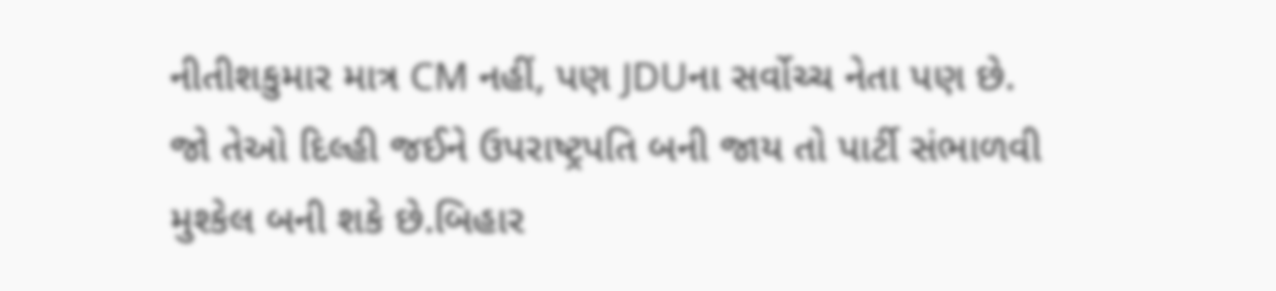નીતીશકુમાર માત્ર CM નહીં, પણ JDUના સર્વોચ્‍ચ નેતા પણ છે. જો તેઓ દિલ્‍હી જઈને ઉપરાષ્‍ટ્રપતિ બની જાય તો પાર્ટી સંભાળવી મુશ્‍કેલ બની શકે છે.બિહાર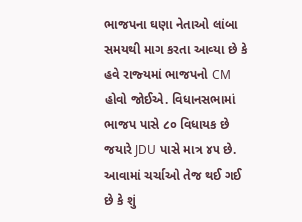ભાજપના ઘણા નેતાઓ લાંબા સમયથી માગ કરતા આવ્‍યા છે કે હવે રાજ્‍યમાં ભાજપનો CM હોવો જોઈએ. વિધાનસભામાં ભાજપ પાસે ૮૦ વિધાયક છે જયારે JDU પાસે માત્ર ૪૫ છે. આવામાં ચર્ચાઓ તેજ થઈ ગઈ છે કે શું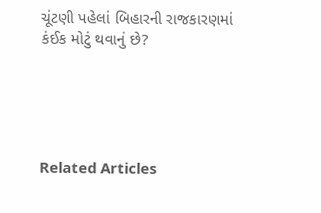ચૂંટણી પહેલાં બિહારની રાજકારણમાં કંઈક મોટું થવાનું છે?





Related Articles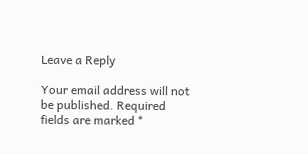Leave a Reply

Your email address will not be published. Required fields are marked *